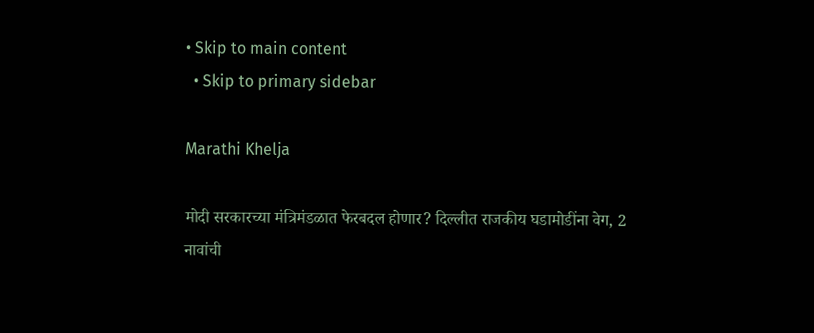• Skip to main content
  • Skip to primary sidebar

Marathi Khelja

मोदी सरकारच्या मंत्रिमंडळात फेरबदल होणार? दिल्लीत राजकीय घडामोडींना वेग, 2 नावांची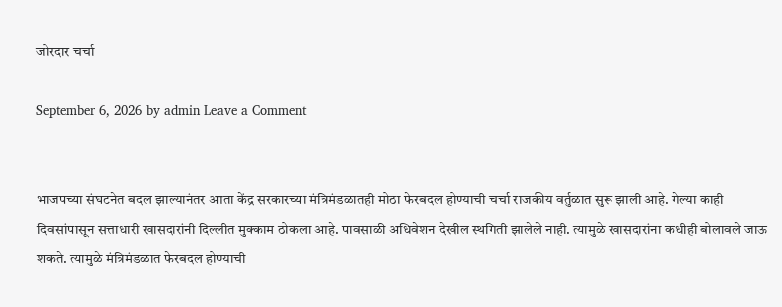जोरदार चर्चा

September 6, 2026 by admin Leave a Comment


भाजपच्या संघटनेत बदल झाल्यानंतर आता केंद्र सरकारच्या मंत्रिमंडळातही मोठा फेरबदल होण्याची चर्चा राजकीय वर्तुळात सुरू झाली आहे. गेल्या काही दिवसांपासून सत्ताधारी खासदारांनी दिल्लीत मुक्काम ठोकला आहे. पावसाळी अधिवेशन देखील स्थगिती झालेले नाही. त्यामुळे खासदारांना कधीही बोलावले जाऊ शकते. त्यामुळे मंत्रिमंडळात फेरबदल होण्याची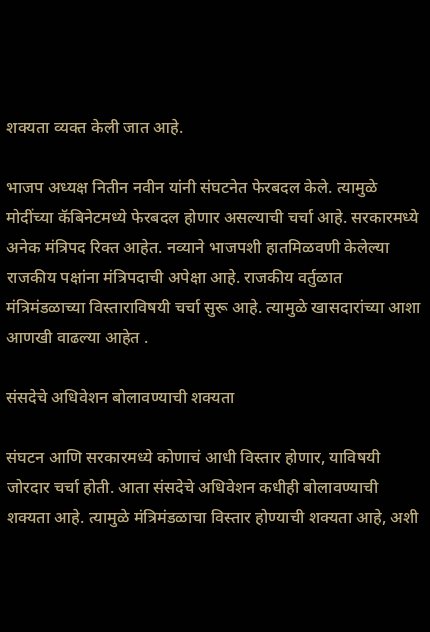शक्यता व्यक्त केली जात आहे.

भाजप अध्यक्ष नितीन नवीन यांनी संघटनेत फेरबदल केले. त्यामुळे मोदींच्या कॅबिनेटमध्ये फेरबदल होणार असल्याची चर्चा आहे. सरकारमध्ये अनेक मंत्रिपद रिक्त आहेत. नव्याने भाजपशी हातमिळवणी केलेल्या राजकीय पक्षांना मंत्रि‍पदाची अपेक्षा आहे. राजकीय वर्तुळात मंत्रिमंडळाच्या विस्ताराविषयी चर्चा सुरू आहे. त्यामुळे खासदारांच्या आशा आणखी वाढल्या आहेत .

संसदेचे अधिवेशन बोलावण्याची शक्यता

संघटन आणि सरकारमध्ये कोणाचं आधी विस्तार होणार, याविषयी जोरदार चर्चा होती. आता संसदेचे अधिवेशन कधीही बोलावण्याची शक्यता आहे. त्यामुळे मंत्रिमंडळाचा विस्तार होण्याची शक्यता आहे, अशी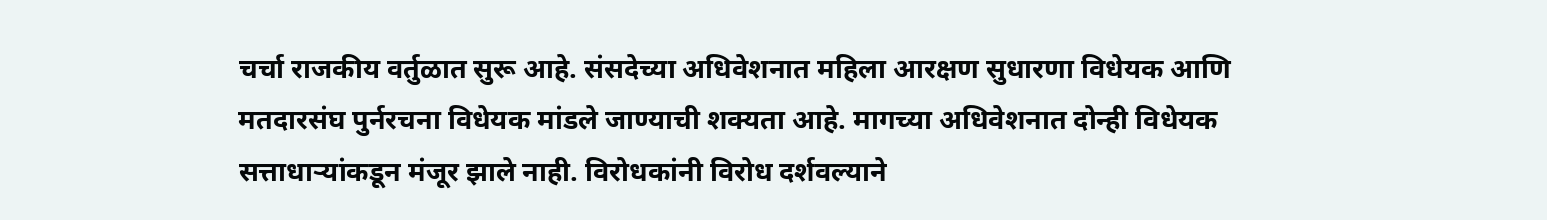चर्चा राजकीय वर्तुळात सुरू आहे. संसदेच्या अधिवेशनात महिला आरक्षण सुधारणा विधेयक आणि मतदारसंघ पुर्नरचना विधेयक मांडले जाण्याची शक्यता आहे. मागच्या अधिवेशनात दोन्ही विधेयक सत्ताधाऱ्यांकडून मंजूर झाले नाही. विरोधकांनी विरोध दर्शवल्याने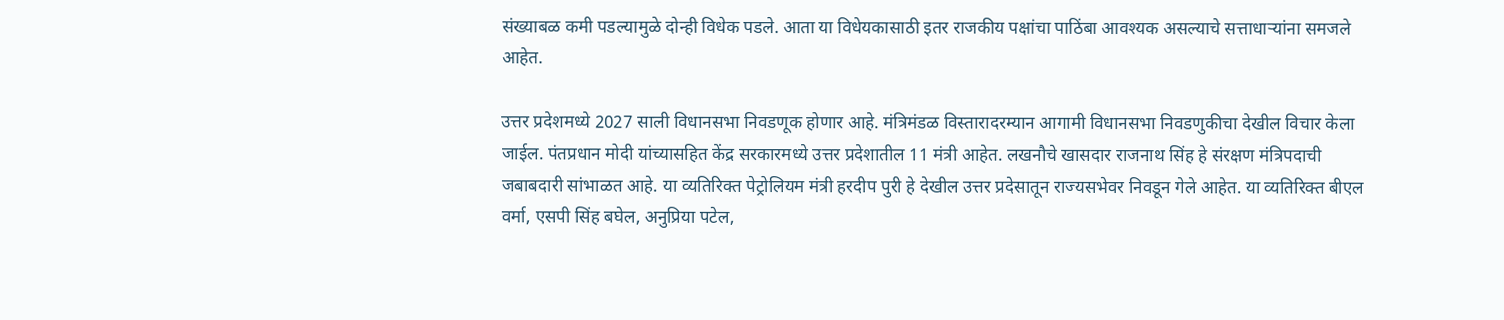संख्याबळ कमी पडल्यामुळे दोन्ही विधेक पडले. आता या विधेयकासाठी इतर राजकीय पक्षांचा पाठिंबा आवश्यक असल्याचे सत्ताधाऱ्यांना समजले आहेत.

उत्तर प्रदेशमध्ये 2027 साली विधानसभा निवडणूक होणार आहे. मंत्रिमंडळ विस्तारादरम्यान आगामी विधानसभा निवडणुकीचा देखील विचार केला जाईल. पंतप्रधान मोदी यांच्यासहित केंद्र सरकारमध्ये उत्तर प्रदेशातील 11 मंत्री आहेत. लखनौचे खासदार राजनाथ सिंह हे संरक्षण मंत्रि‍पदाची जबाबदारी सांभाळत आहे. या व्यतिरिक्त पेट्रोलियम मंत्री हरदीप पुरी हे देखील उत्तर प्रदेसातून राज्यसभेवर निवडून गेले आहेत. या व्यतिरिक्त बीएल वर्मा, एसपी सिंह बघेल, अनुप्रिया पटेल,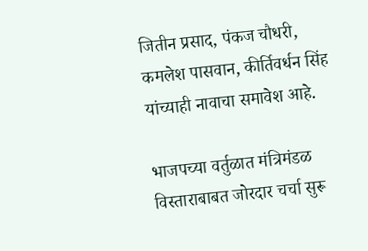जितीन प्रसाद, पंकज चौधरी, कमलेश पासवान, कीर्तिवर्धन सिंह यांच्याही नावाचा समावेश आहे.

भाजपच्या वर्तुळात मंत्रिमंडळ विस्ताराबाबत जोरदार चर्चा सुरू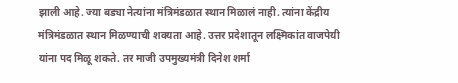झाली आहे. ज्या बड्या नेत्यांना मंत्रिमंडळात स्थान मिळालं नाही. त्यांना केंद्रीय मंत्रिमंडळात स्थान मिळण्याची शक्यता आहे. उत्तर प्रदेशातून लक्ष्मिकांत वाजपेयी यांना पद मिळू शकते. तर माजी उपमुख्यमंत्री दिनेश शर्मा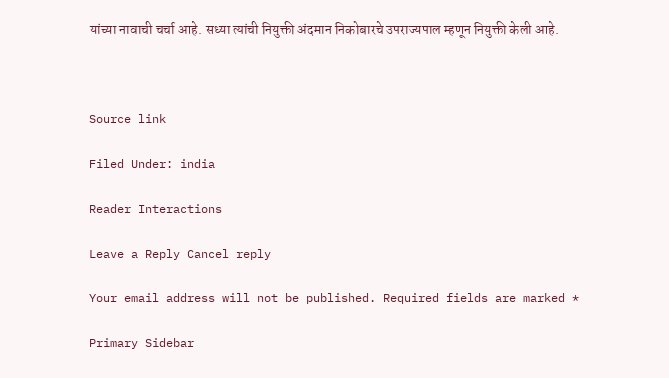यांच्या नावाची चर्चा आहे. सध्या त्यांची नियुक्ती अंदमान निकोबारचे उपराज्यपाल म्हणून नियुक्ती केली आहे.



Source link

Filed Under: india

Reader Interactions

Leave a Reply Cancel reply

Your email address will not be published. Required fields are marked *

Primary Sidebar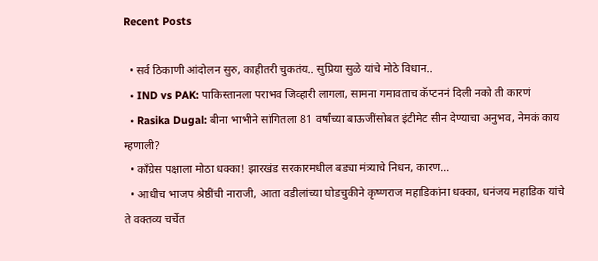Recent Posts

  • सर्व ठिकाणी आंदोलन सुरु, काहीतरी चुकतंय.. सुप्रिया सुळे यांचे मोठे विधान..
  • IND vs PAK: पाकिस्तानला पराभव जिव्हारी लागला, सामना गमावताच कॅप्टननं दिली नको ती कारणं
  • Rasika Dugal: बीना भाभीने सांगितला 81 वर्षांच्या बाऊजींसोबत इंटीमेट सीन देण्याचा अनुभव, नेमकं काय म्हणाली?
  • काँग्रेस पक्षाला मोठा धक्का! झारखंड सरकारमधील बड्या मंत्र्याचे निधन, कारण…
  • आधीच भाजप श्रेष्ठींची नाराजी, आता वडीलांच्या घोडचुकीने कृष्णराज महाडिकांना धक्का, धनंजय महाडिक यांचे ते वक्तव्य चर्चेत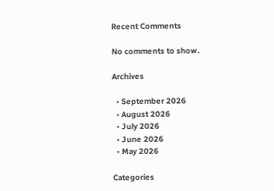Recent Comments

No comments to show.

Archives

  • September 2026
  • August 2026
  • July 2026
  • June 2026
  • May 2026

Categories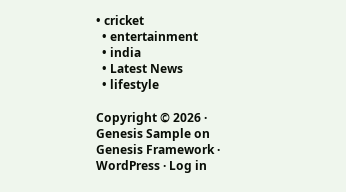• cricket
  • entertainment
  • india
  • Latest News
  • lifestyle

Copyright © 2026 · Genesis Sample on Genesis Framework · WordPress · Log in